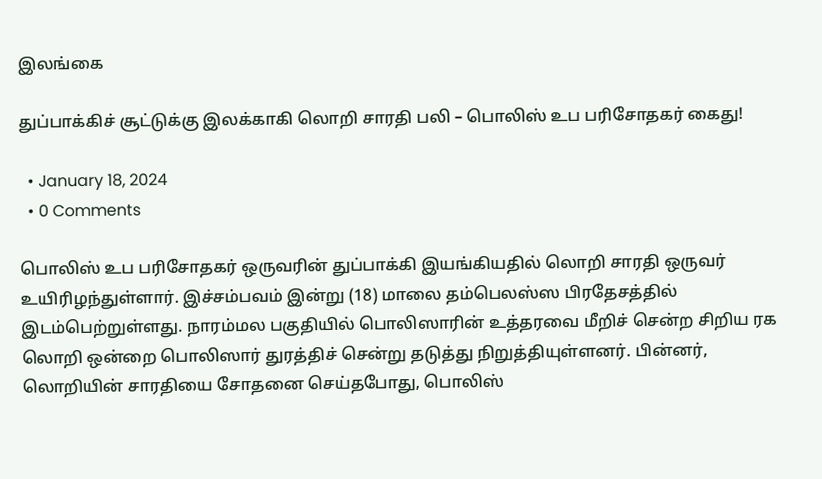இலங்கை

துப்பாக்கிச் சூட்டுக்கு இலக்காகி லொறி சாரதி பலி – பொலிஸ் உப பரிசோதகர் கைது!

  • January 18, 2024
  • 0 Comments

பொலிஸ் உப பரிசோதகர் ஒருவரின் துப்பாக்கி இயங்கியதில் லொறி சாரதி ஒருவர் உயிரிழந்துள்ளார். இச்சம்பவம் இன்று (18) மாலை தம்பெலஸ்ஸ பிரதேசத்தில் இடம்பெற்றுள்ளது. நாரம்மல பகுதியில் பொலிஸாரின் உத்தரவை மீறிச் சென்ற சிறிய ரக லொறி ஒன்றை பொலிஸார் துரத்திச் சென்று தடுத்து நிறுத்தியுள்ளனர். பின்னர், லொறியின் சாரதியை சோதனை செய்தபோது, பொலிஸ்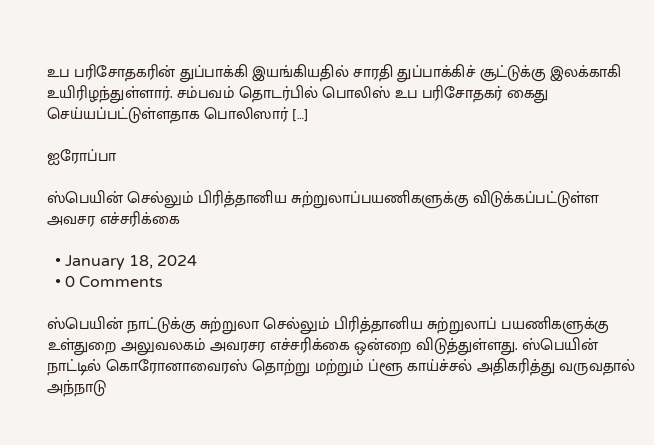உப பரிசோதகரின் துப்பாக்கி இயங்கியதில் சாரதி துப்பாக்கிச் சூட்டுக்கு இலக்காகி உயிரிழந்துள்ளார். சம்பவம் தொடர்பில் பொலிஸ் உப பரிசோதகர் கைது செய்யப்பட்டுள்ளதாக பொலிஸார் […]

ஐரோப்பா

ஸ்பெயின் செல்லும் பிரித்தானிய சுற்றுலாப்பயணிகளுக்கு விடுக்கப்பட்டுள்ள அவசர எச்சரிக்கை

  • January 18, 2024
  • 0 Comments

ஸ்பெயின் நாட்டுக்கு சுற்றுலா செல்லும் பிரித்தானிய சுற்றுலாப் பயணிகளுக்கு உள்துறை அலுவலகம் அவரசர எச்சரிக்கை ஒன்றை விடுத்துள்ளது. ஸ்பெயின் நாட்டில் கொரோனாவைரஸ் தொற்று மற்றும் ப்ளூ காய்ச்சல் அதிகரித்து வருவதால் அந்நாடு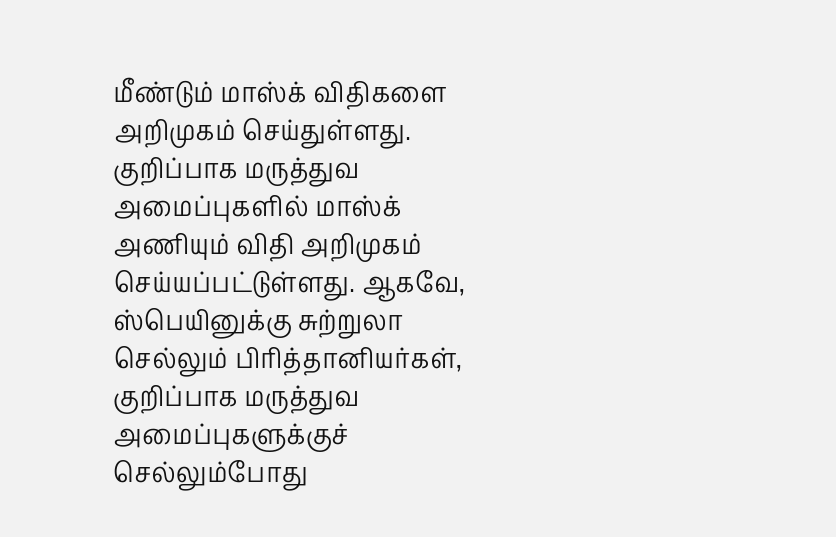மீண்டும் மாஸ்க் விதிகளை அறிமுகம் செய்துள்ளது. குறிப்பாக மருத்துவ அமைப்புகளில் மாஸ்க் அணியும் விதி அறிமுகம் செய்யப்பட்டுள்ளது. ஆகவே, ஸ்பெயினுக்கு சுற்றுலா செல்லும் பிரித்தானியர்கள், குறிப்பாக மருத்துவ அமைப்புகளுக்குச் செல்லும்போது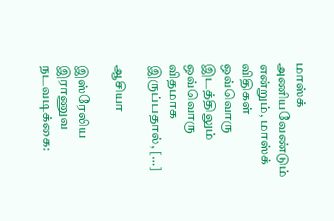மாஸ்க் அணியவேண்டும் என்றும், மாஸ்க் விதிகள் ஒவ்வொரு இடத்திலும் ஒவ்வொரு விதமாக இருப்பதால், […]

ஆசியா

இஸ்ரேலிய இராணுவ நடவடிக்கை: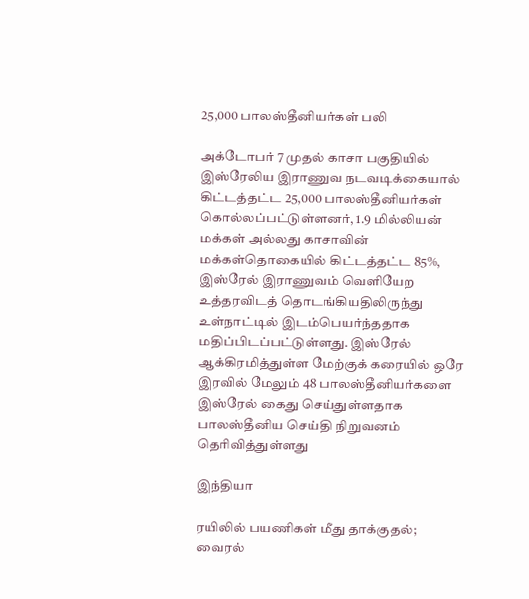25,000 பாலஸ்தீனியர்கள் பலி

அக்டோபர் 7 முதல் காசா பகுதியில் இஸ்ரேலிய இராணுவ நடவடிக்கையால் கிட்டத்தட்ட 25,000 பாலஸ்தீனியர்கள் கொல்லப்பட்டுள்ளனர், 1.9 மில்லியன் மக்கள் அல்லது காசாவின் மக்கள்தொகையில் கிட்டத்தட்ட 85%, இஸ்ரேல் இராணுவம் வெளியேற உத்தரவிடத் தொடங்கியதிலிருந்து உள்நாட்டில் இடம்பெயர்ந்ததாக மதிப்பிடப்பட்டுள்ளது. இஸ்ரேல் ஆக்கிரமித்துள்ள மேற்குக் கரையில் ஒரே இரவில் மேலும் 48 பாலஸ்தீனியர்களை இஸ்ரேல் கைது செய்துள்ளதாக பாலஸ்தீனிய செய்தி நிறுவனம் தெரிவித்துள்ளது

இந்தியா

ரயிலில் பயணிகள் மீது தாக்குதல்; வைரல்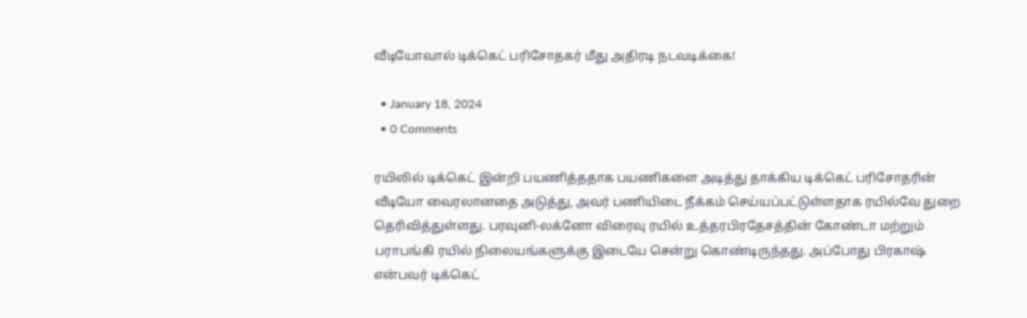வீடியோவால் டிக்கெட் பரிசோதகர் மீது அதிரடி நடவடிக்கை!

  • January 18, 2024
  • 0 Comments

ரயிலில் டிக்கெட் இன்றி பயணித்ததாக பயணிகளை அடித்து தாக்கிய டிக்கெட் பரிசோதரின் வீடியோ வைரலானதை அடுத்து, அவர் பணியிடை நீக்கம் செய்யப்பட்டுள்ளதாக ரயில்வே துறை தெரிவித்துள்ளது. பரவுனி-லக்னோ விரைவு ரயில் உத்தரபிரதேசத்தின் கோண்டா மற்றும் பராபங்கி ரயில் நிலையங்களுக்கு இடையே சென்று கொண்டிருந்தது. அப்போது பிரகாஷ் என்பவர் டிக்கெட்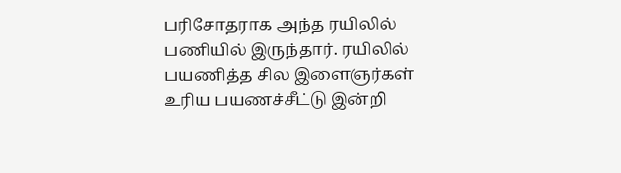பரிசோதராக அந்த ரயிலில் பணியில் இருந்தார். ரயிலில் பயணித்த சில இளைஞர்கள் உரிய பயணச்சீட்டு இன்றி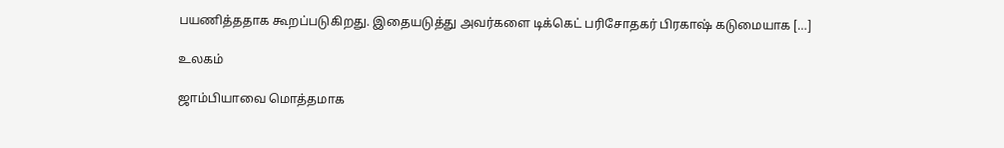பயணித்ததாக கூறப்படுகிறது. இதையடுத்து அவர்களை டிக்கெட் பரிசோதகர் பிரகாஷ் கடுமையாக […]

உலகம்

ஜாம்பியாவை மொத்தமாக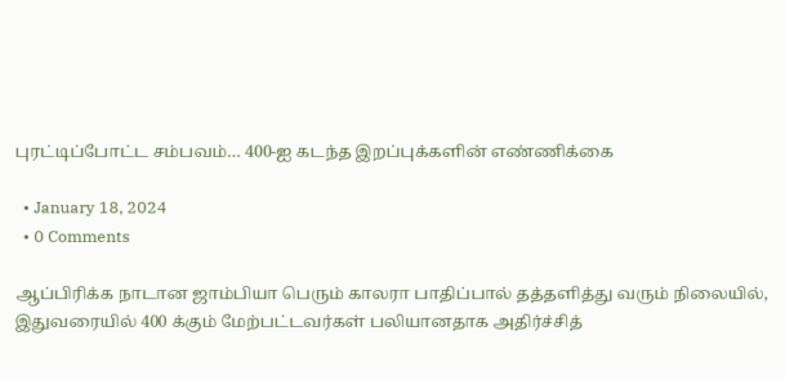புரட்டிப்போட்ட சம்பவம்… 400-ஐ கடந்த இறப்புக்களின் எண்ணிக்கை

  • January 18, 2024
  • 0 Comments

ஆப்பிரிக்க நாடான ஜாம்பியா பெரும் காலரா பாதிப்பால் தத்தளித்து வரும் நிலையில், இதுவரையில் 400 க்கும் மேற்பட்டவர்கள் பலியானதாக அதிர்ச்சித்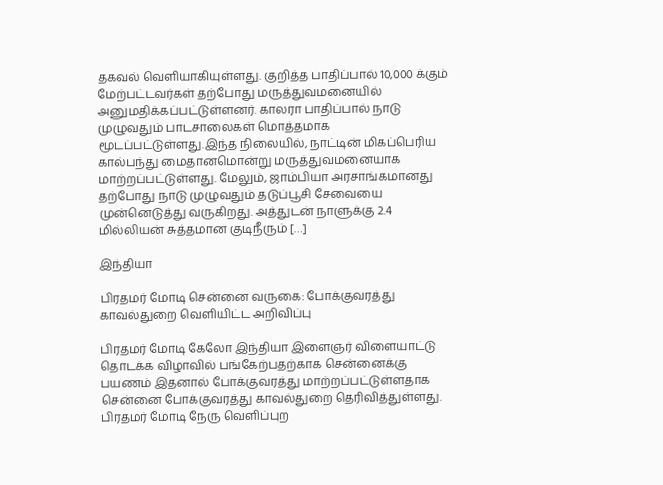தகவல் வெளியாகியுள்ளது. குறித்த பாதிப்பால் 10,000 க்கும் மேற்பட்டவர்கள் தற்போது மருத்துவமனையில் அனுமதிக்கப்பட்டுள்ளனர். காலரா பாதிப்பால் நாடு முழுவதும் பாடசாலைகள் மொத்தமாக மூடப்பட்டுள்ளது.இந்த நிலையில், நாட்டின் மிகப்பெரிய கால்பந்து மைதானமொன்று மருத்துவமனையாக மாற்றப்பட்டுள்ளது. மேலும், ஜாம்பியா அரசாங்கமானது தற்போது நாடு முழுவதும் தடுப்பூசி சேவையை முன்னெடுத்து வருகிறது. அத்துடன் நாளுக்கு 2.4 மில்லியன் சுத்தமான குடிநீரும் […]

இந்தியா

பிரதமர் மோடி சென்னை வருகை: போக்குவரத்து காவல்துறை வெளியிட்ட அறிவிப்பு

பிரதமர் மோடி கேலோ இந்தியா இளைஞர் விளையாட்டு தொடக்க விழாவில் பங்கேற்பதற்காக சென்னைக்கு பயணம் இதனால் போக்குவரத்து மாற்றப்பட்டுள்ளதாக சென்னை போக்குவரத்து காவல்துறை தெரிவித்துள்ளது. பிரதமர் மோடி நேரு வெளிப்புற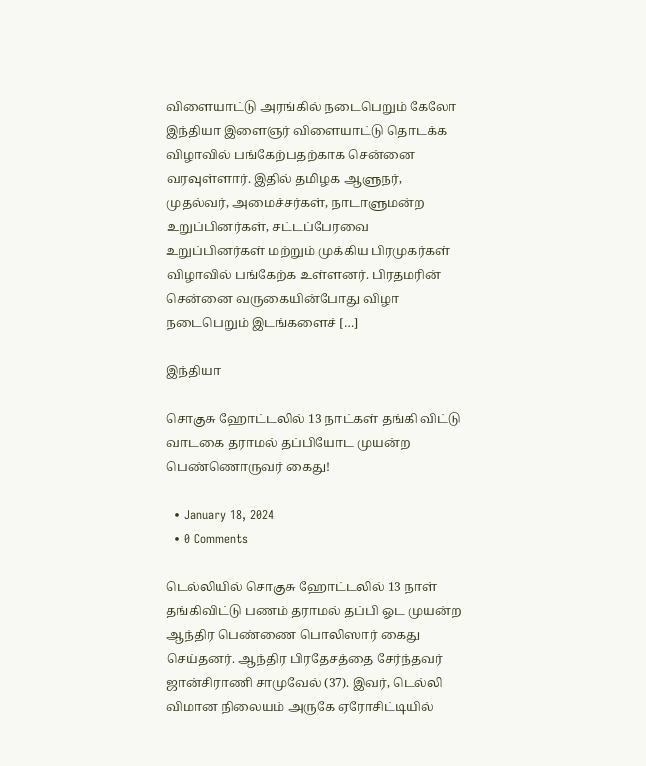விளையாட்டு அரங்கில் நடைபெறும் கேலோ இந்தியா இளைஞர் விளையாட்டு தொடக்க விழாவில் பங்கேற்பதற்காக சென்னை வரவுள்ளார். இதில் தமிழக ஆளுநர், முதல்வர், அமைச்சர்கள், நாடாளுமன்ற உறுப்பினர்கள், சட்டப்பேரவை உறுப்பினர்கள் மற்றும் முக்கிய பிரமுகர்கள் விழாவில் பங்கேற்க உள்ளனர். பிரதமரின் சென்னை வருகையின்போது விழா நடைபெறும் இடங்களைச் […]

இந்தியா

சொகுசு ஹோட்டலில் 13 நாட்கள் தங்கி விட்டு வாடகை தராமல் தப்பியோட முயன்ற பெண்ணொருவர் கைது!

  • January 18, 2024
  • 0 Comments

டெல்லியில் சொகுசு ஹோட்டலில் 13 நாள் தங்கிவிட்டு பணம் தராமல் தப்பி ஓட முயன்ற ஆந்திர பெண்ணை பொலிஸார் கைது செய்தனர். ஆந்திர பிரதேசத்தை சேர்ந்தவர் ஜான்சிராணி சாமுவேல் (37). இவர், டெல்லி விமான நிலையம் அருகே ஏரோசிட்டியில்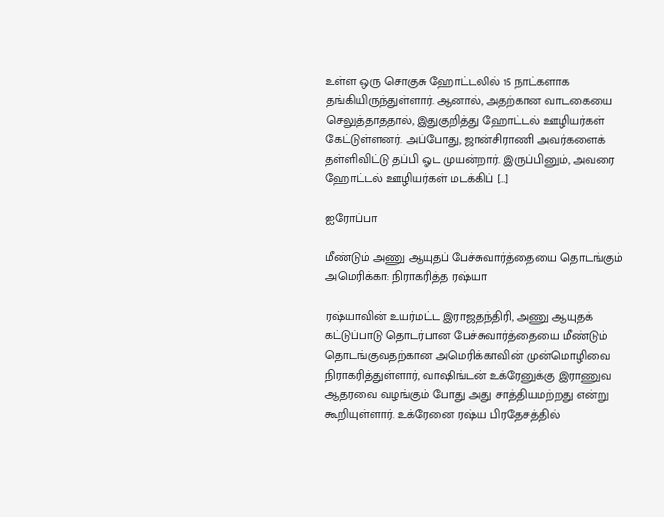உள்ள ஒரு சொகுசு ஹோட்டலில் 15 நாட்களாக தங்கியிருந்துள்ளார். ஆனால், அதற்கான வாடகையை செலுத்தாததால், இதுகுறித்து ஹோட்டல் ஊழியர்கள் கேட்டுள்ளனர். அப்போது, ஜான்சிராணி அவர்களைக் தள்ளிவிட்டு தப்பி ஓட முயன்றார். இருப்பினும், அவரை ஹோட்டல் ஊழியர்கள் மடக்கிப் […]

ஐரோப்பா

மீண்டும் அணு ஆயுதப் பேச்சுவார்த்தையை தொடங்கும் அமெரிக்கா: நிராகரித்த ரஷ்யா

ரஷ்யாவின் உயர்மட்ட இராஜதந்திரி, அணு ஆயுதக் கட்டுப்பாடு தொடர்பான பேச்சுவார்த்தையை மீண்டும் தொடங்குவதற்கான அமெரிக்காவின் முன்மொழிவை நிராகரித்துள்ளார், வாஷிங்டன் உக்ரேனுக்கு இராணுவ ஆதரவை வழங்கும் போது அது சாத்தியமற்றது என்று கூறியுள்ளார். உக்ரேனை ரஷ்ய பிரதேசத்தில்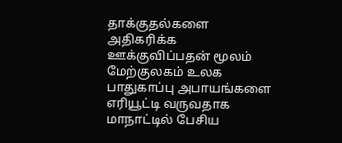தாக்குதல்களை அதிகரிக்க ஊக்குவிப்பதன் மூலம் மேற்குலகம் உலக பாதுகாப்பு அபாயங்களை எரியூட்டி வருவதாக மாநாட்டில் பேசிய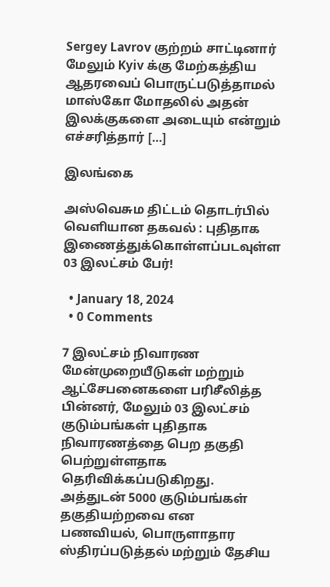Sergey Lavrov குற்றம் சாட்டினார் மேலும் Kyiv க்கு மேற்கத்திய ஆதரவைப் பொருட்படுத்தாமல் மாஸ்கோ மோதலில் அதன் இலக்குகளை அடையும் என்றும் எச்சரித்தார் […]

இலங்கை

அஸ்வெசும திட்டம் தொடர்பில் வெளியான தகவல் : புதிதாக இணைத்துக்கொள்ளப்படவுள்ள 03 இலட்சம் பேர்!

  • January 18, 2024
  • 0 Comments

7 இலட்சம் நிவாரண மேன்முறையீடுகள் மற்றும் ஆட்சேபனைகளை பரிசீலித்த பின்னர், மேலும் 03 இலட்சம் குடும்பங்கள் புதிதாக நிவாரணத்தை பெற தகுதி பெற்றுள்ளதாக தெரிவிக்கப்படுகிறது. அத்துடன் 5000 குடும்பங்கள்  தகுதியற்றவை என  பணவியல், பொருளாதார ஸ்திரப்படுத்தல் மற்றும் தேசிய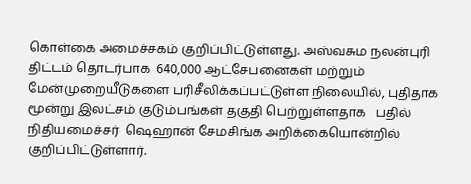கொள்கை அமைச்சகம் குறிப்பிட்டுள்ளது. அஸ்வசும நலன்புரி திட்டம் தொடர்பாக  640,000 ஆட்சேபனைகள் மற்றும் மேன்முறையீடுகளை பரிசீலிக்கப்பட்டுள்ள நிலையில், புதிதாக மூன்று இலட்சம் குடும்பங்கள் தகுதி பெற்றுள்ளதாக   பதில் நிதியமைச்சர்  ஷெஹான் சேமசிங்க அறிக்கையொன்றில் குறிப்பிட்டுள்ளார்.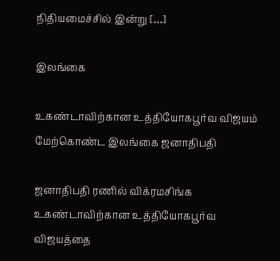நிதியமைச்சில் இன்று […]

இலங்கை

உகண்டாவிற்கான உத்தியோகபூர்வ விஜயம் மேற்கொண்ட இலங்கை ஜனாதிபதி

ஜனாதிபதி ரணில் விக்ரமசிங்க உகண்டாவிற்கான உத்தியோகபூர்வ விஜயத்தை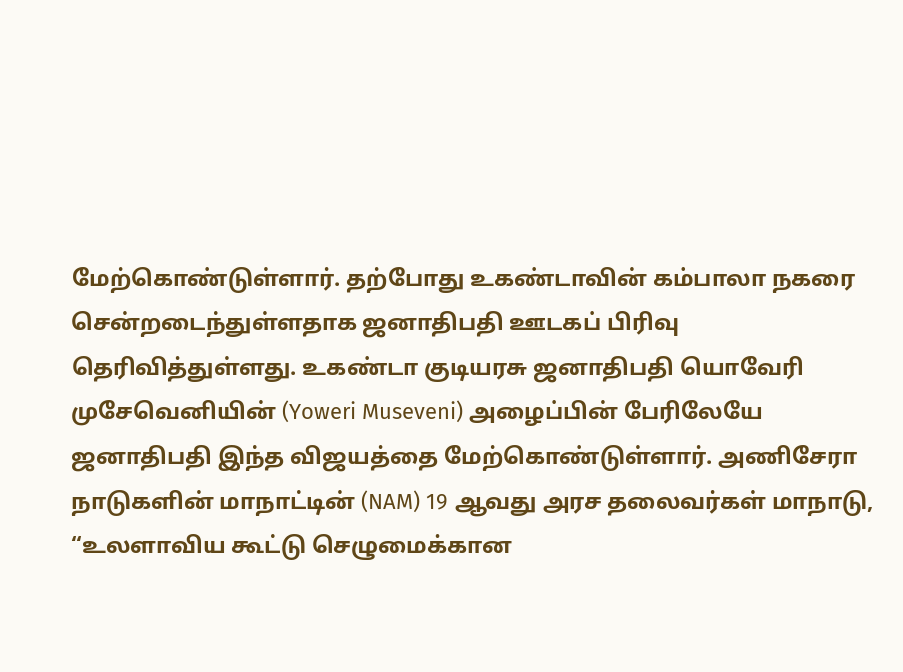மேற்கொண்டுள்ளார். தற்போது உகண்டாவின் கம்பாலா நகரை சென்றடைந்துள்ளதாக ஜனாதிபதி ஊடகப் பிரிவு தெரிவித்துள்ளது. உகண்டா குடியரசு ஜனாதிபதி யொவேரி முசேவெனியின் (Yoweri Museveni) அழைப்பின் பேரிலேயே ஜனாதிபதி இந்த விஜயத்தை மேற்கொண்டுள்ளார். அணிசேரா நாடுகளின் மாநாட்டின் (NAM) 19 ஆவது அரச தலைவர்கள் மாநாடு, “உலளாவிய கூட்டு செழுமைக்கான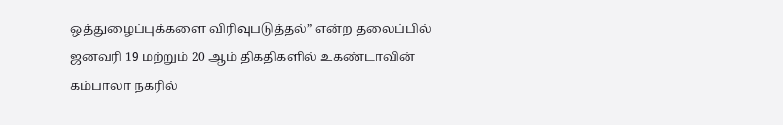ஒத்துழைப்புக்களை விரிவுபடுத்தல்” என்ற தலைப்பில் ஜனவரி 19 மற்றும் 20 ஆம் திகதிகளில் உகண்டாவின் கம்பாலா நகரில்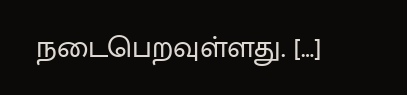நடைபெறவுள்ளது. […]